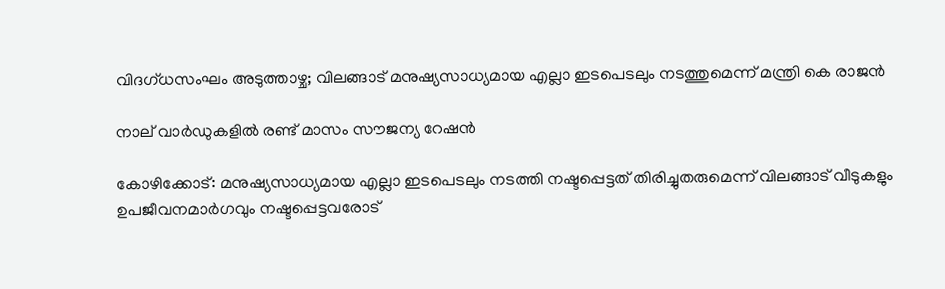വിദഗ്ധസംഘം അടുത്താഴ്ച; വിലങ്ങാട് മനുഷ്യസാധ്യമായ എല്ലാ ഇടപെടലും നടത്തുമെന്ന് മന്ത്രി കെ രാജൻ

നാല് വാർഡുകളിൽ രണ്ട് മാസം സൗജന്യ റേഷൻ

കോഴിക്കോട്: മനുഷ്യസാധ്യമായ എല്ലാ ഇടപെടലും നടത്തി നഷ്ടപ്പെട്ടത് തിരിച്ചുതരുമെന്ന് വിലങ്ങാട് വീടുകളും ഉപജീവനമാർഗവും നഷ്ടപ്പെട്ടവരോട്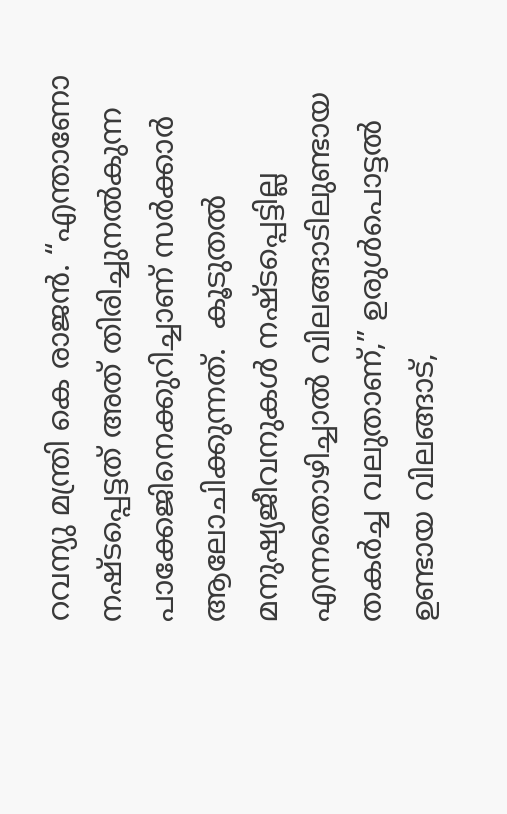റവന്യു മന്ത്രി കെ രാജൻ. “എന്താണോ നഷ്‌ടപ്പെട്ടത് അത് തിരിച്ചുനൽകുന്ന പാക്കേജിനെക്കുറിച്ചാണ് സർക്കാർ ആലോചിക്കുന്നത്.  കൂടുതൽ മനുഷ്യജീവനുകൾ നഷ്ടപ്പെട്ടില്ല എന്നതൊഴിച്ചാൽ വിലങ്ങാടിലുണ്ടായ തകർച്ച വലുതാണ്,” ഉരുൾപൊട്ടൽ ഉണ്ടായ വിലങ്ങാട്,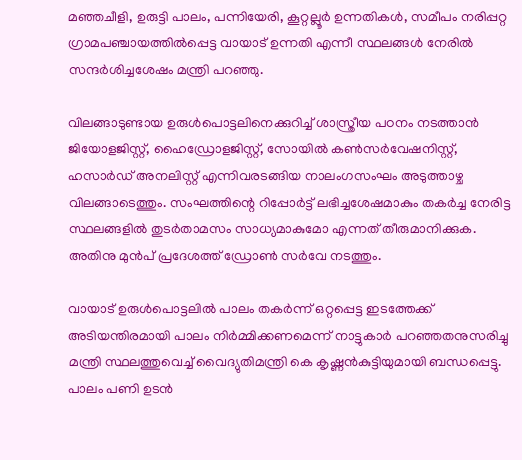മഞ്ഞചീളി, ഉരുട്ടി പാലം, പന്നിയേരി, കൂറ്റല്ലൂർ ഉന്നതികൾ, സമീപം നരിപ്പറ്റ ഗ്രാമപഞ്ചായത്തിൽപ്പെട്ട വായാട് ഉന്നതി എന്നീ സ്ഥലങ്ങൾ നേരിൽ സന്ദർശിച്ചശേഷം മന്ത്രി പറഞ്ഞു.

വിലങ്ങാടുണ്ടായ ഉരുൾപൊട്ടലിനെക്കുറിച്ച് ശാസ്ത്രീയ പഠനം നടത്താൻ ജിയോളജിസ്റ്റ്, ഹൈഡ്രോളജിസ്റ്റ്, സോയിൽ കൺസർവേഷനിസ്റ്റ്, ഹസാർഡ് അനലിസ്റ്റ് എന്നിവരടങ്ങിയ നാലംഗസംഘം അടുത്താഴ്ച വിലങ്ങാടെത്തും. സംഘത്തിന്റെ റിപ്പോർട്ട് ലഭിച്ചശേഷമാകും തകർച്ച നേരിട്ട സ്ഥലങ്ങളിൽ തുടർതാമസം സാധ്യമാകുമോ എന്നത് തീരുമാനിക്കുക. അതിനു മുൻപ് പ്രദേശത്ത് ഡ്രോൺ സർവേ നടത്തും.

വായാട് ഉരുൾപൊട്ടലിൽ പാലം തകർന്ന് ഒറ്റപ്പെട്ട ഇടത്തേക്ക് അടിയന്തിരമായി പാലം നിർമ്മിക്കണമെന്ന് നാട്ടുകാർ പറഞ്ഞതനുസരിച്ചു മന്ത്രി സ്ഥലത്തുവെച്ച് വൈദ്യുതിമന്ത്രി കെ കൃഷ്ണൻകുട്ടിയുമായി ബന്ധപ്പെട്ടു. പാലം പണി ഉടൻ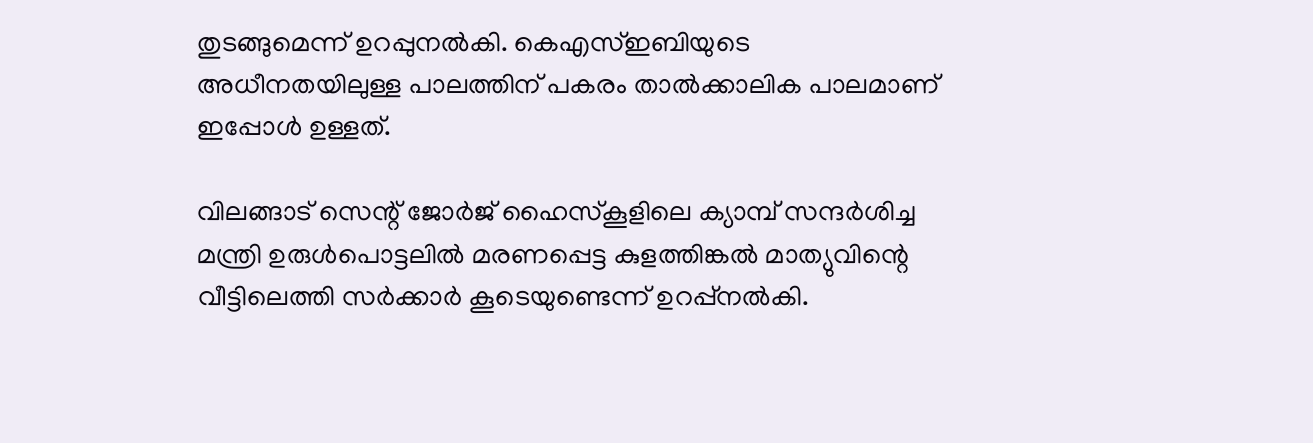തുടങ്ങുമെന്ന് ഉറപ്പുനൽകി. കെഎസ്ഇബിയുടെ അധീനതയിലുള്ള പാലത്തിന് പകരം താൽക്കാലിക പാലമാണ് ഇപ്പോൾ ഉള്ളത്.

വിലങ്ങാട് സെന്റ് ജോർജ് ഹൈസ്കൂളിലെ ക്യാമ്പ് സന്ദർശിച്ച മന്ത്രി ഉരുൾപൊട്ടലിൽ മരണപ്പെട്ട കുളത്തിങ്കൽ മാത്യുവിന്റെ വീട്ടിലെത്തി സർക്കാർ കൂടെയുണ്ടെന്ന് ഉറപ്പ്നൽകി.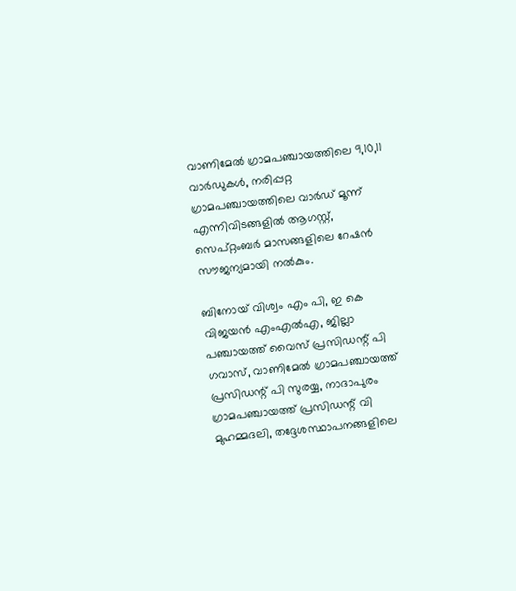വാണിമേൽ ഗ്രാമപഞ്ചായത്തിലെ 9,10,11 വാർഡുകൾ, നരിപ്പറ്റ ഗ്രാമപഞ്ചായത്തിലെ വാർഡ് മൂന്ന് എന്നിവിടങ്ങളിൽ ആഗസ്റ്റ്, സെപ്റ്റംബർ മാസങ്ങളിലെ റേഷൻ സൗജന്യമായി നൽകും.

ബിനോയ്‌ വിശ്വം എം പി, ഇ കെ വിജയൻ എംഎൽഎ, ജില്ലാ പഞ്ചായത്ത് വൈസ് പ്രസിഡന്റ്‌ പി ഗവാസ്, വാണിമേൽ ഗ്രാമപഞ്ചായത്ത്‌ പ്രസിഡന്റ്‌ പി സുരയ്യ, നാദാപുരം ഗ്രാമപഞ്ചായത്ത്‌ പ്രസിഡന്റ്‌ വി മുഹമ്മദലി, തദ്ദേശസ്ഥാപനങ്ങളിലെ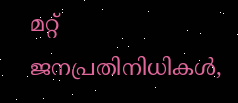മറ്റ് ജനപ്രതിനിധികൾ,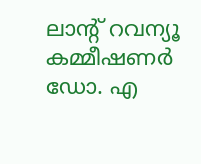ലാന്റ് റവന്യൂ കമ്മീഷണർ ഡോ. എ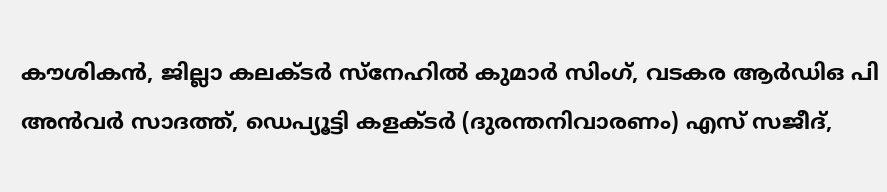കൗശികൻ, ജില്ലാ കലക്ടർ സ്നേഹിൽ കുമാർ സിംഗ്, വടകര ആർഡിഒ പി അൻവർ സാദത്ത്, ഡെപ്യൂട്ടി കളക്ടർ (ദുരന്തനിവാരണം) എസ് സജീദ്,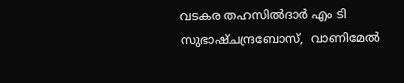വടകര തഹസിൽദാർ എം ടി സുഭാഷ്ചന്ദ്രബോസ്,  വാണിമേൽ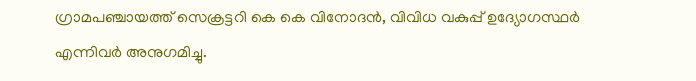ഗ്രാമപഞ്ചായത്ത് സെക്രട്ടറി കെ കെ വിനോദൻ, വിവിധ വകുപ്പ് ഉദ്യോഗസ്ഥർ എന്നിവർ അനുഗമിച്ചു.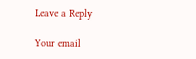Leave a Reply

Your email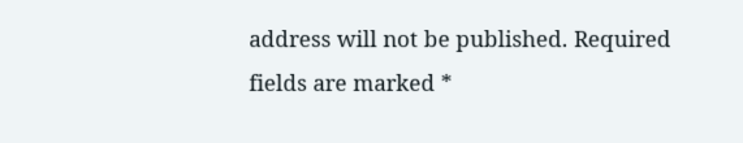address will not be published. Required fields are marked *